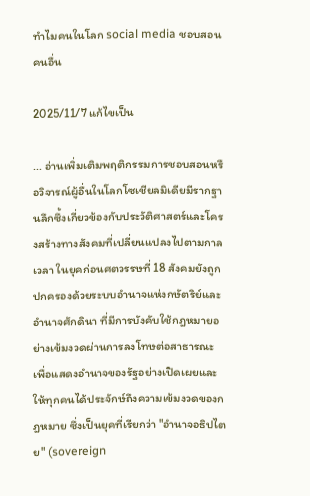ทำไมคนในโลก social media ชอบสอนคนอื่น

2025/11/7 แก้ไขเป็น

... อ่านเพิ่มเติมพฤติกรรมการชอบสอนหรือวิจารณ์ผู้อื่นในโลกโซเชียลมิเดียมีรากฐานลึกซึ้งเกี่ยวข้องกับประวัติศาสตร์และโครงสร้างทางสังคมที่เปลี่ยนแปลงไปตามกาลเวลา ในยุคก่อนศตวรรษที่ 18 สังคมยังถูกปกครองด้วยระบบอำนาจแห่งกษัตริย์และอำนาจศักดินา ที่มีการบังคับใช้กฎหมายอย่างเข้มงวดผ่านการลงโทษต่อสาธารณะ เพื่อแสดงอำนาจของรัฐอย่างเปิดเผยและให้ทุกคนได้ประจักษ์ถึงความเข้มงวดของกฎหมาย ซึ่งเป็นยุคที่เรียกว่า "อำนาจอธิปไตย" (sovereign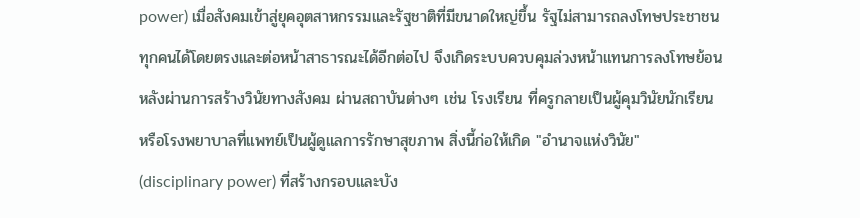power) เมื่อสังคมเข้าสู่ยุคอุตสาหกรรมและรัฐชาติที่มีขนาดใหญ่ขึ้น รัฐไม่สามารถลงโทษประชาชนทุกคนได้โดยตรงและต่อหน้าสาธารณะได้อีกต่อไป จึงเกิดระบบควบคุมล่วงหน้าแทนการลงโทษย้อนหลังผ่านการสร้างวินัยทางสังคม ผ่านสถาบันต่างๆ เช่น โรงเรียน ที่ครูกลายเป็นผู้คุมวินัยนักเรียน หรือโรงพยาบาลที่แพทย์เป็นผู้ดูแลการรักษาสุขภาพ สิ่งนี้ก่อให้เกิด "อำนาจแห่งวินัย" (disciplinary power) ที่สร้างกรอบและบัง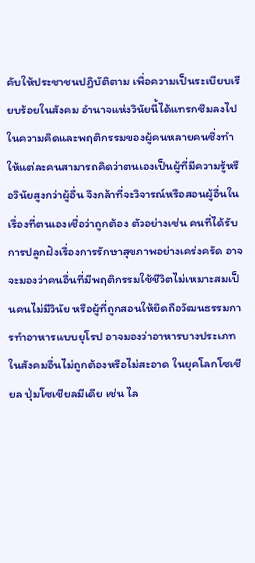คับให้ประชาชนปฏิบัติตาม เพื่อความเป็นระเบียบเรียบร้อยในสังคม อำนาจแห่งวินัยนี้ได้แทรกซึมลงไปในความคิดและพฤติกรรมของผู้คนหลายคนซึ่งทำให้แต่ละคนสามารถคิดว่าตนเองเป็นผู้ที่มีความรู้หรือวินัยสูงกว่าผู้อื่น จึงกล้าที่จะวิจารณ์หรือสอนผู้อื่นในเรื่องที่ตนเองเชื่อว่าถูกต้อง ตัวอย่างเช่น คนที่ได้รับการปลูกฝังเรื่องการรักษาสุขภาพอย่างเคร่งครัด อาจจะมองว่าคนอื่นที่มีพฤติกรรมใช้ชีวิตไม่เหมาะสมเป็นคนไม่มีวินัย หรือผู้ที่ถูกสอนให้ยึดถือวัฒนธรรมการทำอาหารแบบยุโรป อาจมองว่าอาหารบางประเภทในสังคมอื่นไม่ถูกต้องหรือไม่สะอาด ในยุคโลกโซเชียล ปุ่มโซเชียลมีเดีย เช่น ไล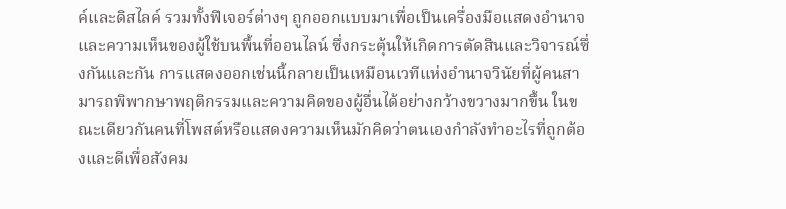ค์และดิสไลค์ รวมทั้งฟีเจอร์ต่างๆ ถูกออกแบบมาเพื่อเป็นเครื่องมือแสดงอำนาจและความเห็นของผู้ใช้บนพื้นที่ออนไลน์ ซึ่งกระตุ้นให้เกิดการตัดสินและวิจารณ์ซึ่งกันและกัน การแสดงออกเช่นนี้กลายเป็นเหมือนเวทีแห่งอำนาจวินัยที่ผู้คนสามารถพิพากษาพฤติกรรมและความคิดของผู้อื่นได้อย่างกว้างขวางมากขึ้น ในขณะเดียวกันคนที่โพสต์หรือแสดงความเห็นมักคิดว่าตนเองกำลังทำอะไรที่ถูกต้องและดีเพื่อสังคม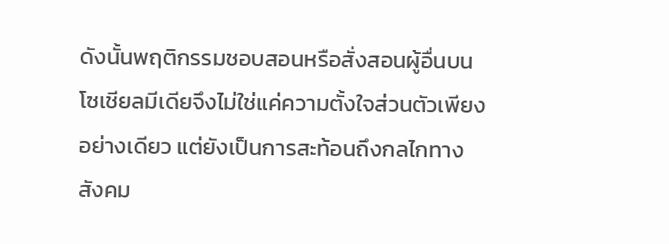ดังนั้นพฤติกรรมชอบสอนหรือสั่งสอนผู้อื่นบนโซเชียลมีเดียจึงไม่ใช่แค่ความตั้งใจส่วนตัวเพียงอย่างเดียว แต่ยังเป็นการสะท้อนถึงกลไกทางสังคม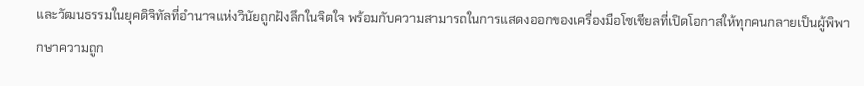และวัฒนธรรมในยุคดิจิทัลที่อำนาจแห่งวินัยถูกฝังลึกในจิตใจ พร้อมกับความสามารถในการแสดงออกของเครื่องมือโซเชียลที่เปิดโอกาสให้ทุกคนกลายเป็นผู้พิพากษาความถูก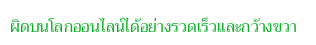ผิดบนโลกออนไลน์ได้อย่างรวดเร็วและกว้างขวา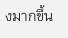งมากขึ้น